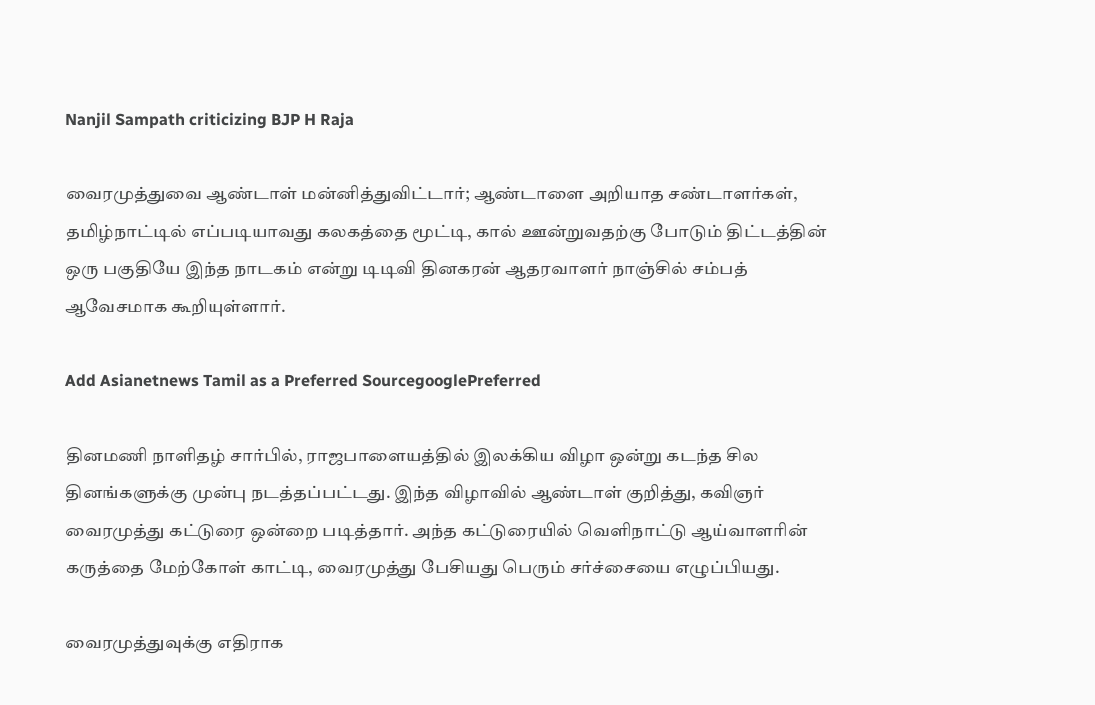Nanjil Sampath criticizing BJP H Raja

வைரமுத்துவை ஆண்டாள் மன்னித்துவிட்டார்; ஆண்டாளை அறியாத சண்டாளர்கள், தமிழ்நாட்டில் எப்படியாவது கலகத்தை மூட்டி, கால் ஊன்றுவதற்கு போடும் திட்டத்தின் ஒரு பகுதியே இந்த நாடகம் என்று டிடிவி தினகரன் ஆதரவாளர் நாஞ்சில் சம்பத் ஆவேசமாக கூறியுள்ளார்.

Add Asianetnews Tamil as a Preferred SourcegooglePreferred

தினமணி நாளிதழ் சார்பில், ராஜபாளையத்தில் இலக்கிய விழா ஒன்று கடந்த சில தினங்களுக்கு முன்பு நடத்தப்பட்டது. இந்த விழாவில் ஆண்டாள் குறித்து, கவிஞர் வைரமுத்து கட்டுரை ஒன்றை படித்தார். அந்த கட்டுரையில் வெளிநாட்டு ஆய்வாளரின் கருத்தை மேற்கோள் காட்டி, வைரமுத்து பேசியது பெரும் சர்ச்சையை எழுப்பியது.

வைரமுத்துவுக்கு எதிராக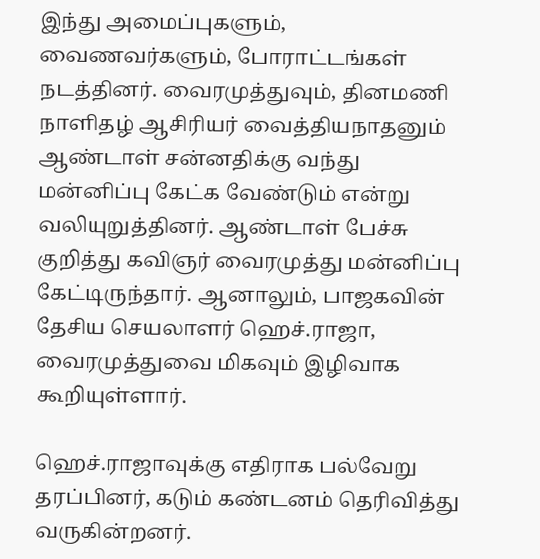இந்து அமைப்புகளும், வைணவர்களும், போராட்டங்கள் நடத்தினர். வைரமுத்துவும், தினமணி நாளிதழ் ஆசிரியர் வைத்தியநாதனும் ஆண்டாள் சன்னதிக்கு வந்து மன்னிப்பு கேட்க வேண்டும் என்று வலியுறுத்தினர். ஆண்டாள் பேச்சு குறித்து கவிஞர் வைரமுத்து மன்னிப்பு கேட்டிருந்தார். ஆனாலும், பாஜகவின் தேசிய செயலாளர் ஹெச்.ராஜா, வைரமுத்துவை மிகவும் இழிவாக கூறியுள்ளார்.

ஹெச்.ராஜாவுக்கு எதிராக பல்வேறு தரப்பினர், கடும் கண்டனம் தெரிவித்து வருகின்றனர்.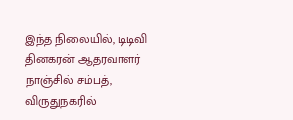இந்த நிலையில், டிடிவி தினகரன் ஆதரவாளர் நாஞ்சில் சம்பத், விருதுநகரில்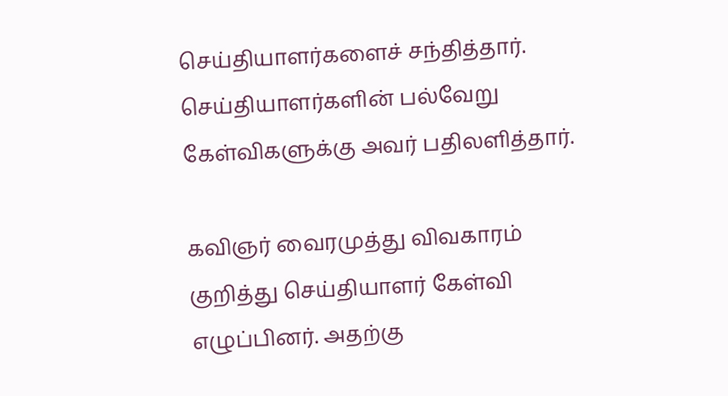செய்தியாளர்களைச் சந்தித்தார். செய்தியாளர்களின் பல்வேறு கேள்விகளுக்கு அவர் பதிலளித்தார்.

கவிஞர் வைரமுத்து விவகாரம் குறித்து செய்தியாளர் கேள்வி எழுப்பினர். அதற்கு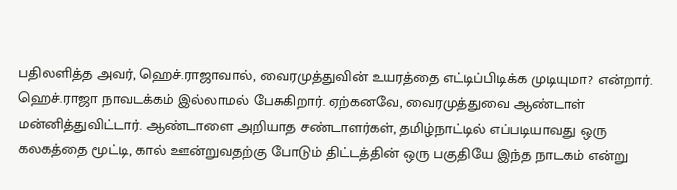பதிலளித்த அவர், ஹெச்.ராஜாவால், வைரமுத்துவின் உயரத்தை எட்டிப்பிடிக்க முடியுமா? என்றார். ஹெச்.ராஜா நாவடக்கம் இல்லாமல் பேசுகிறார். ஏற்கனவே, வைரமுத்துவை ஆண்டாள் மன்னித்துவிட்டார். ஆண்டாளை அறியாத சண்டாளர்கள், தமிழ்நாட்டில் எப்படியாவது ஒரு கலகத்தை மூட்டி, கால் ஊன்றுவதற்கு போடும் திட்டத்தின் ஒரு பகுதியே இந்த நாடகம் என்று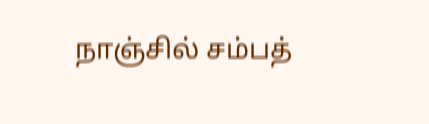நாஞ்சில் சம்பத்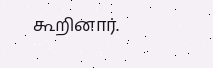கூறினார்.